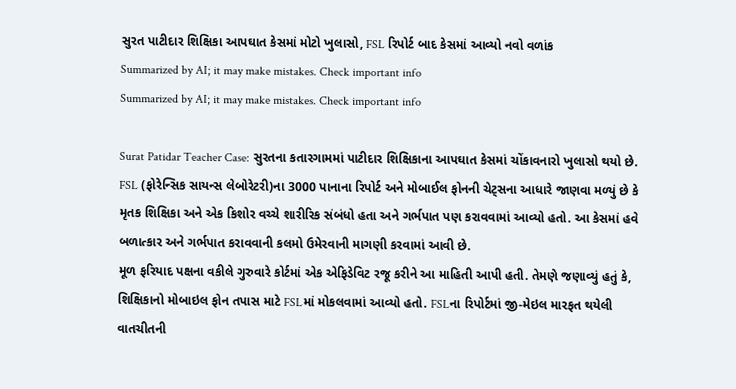સુરત પાટીદાર શિક્ષિકા આપઘાત કેસમાં મોટો ખુલાસો, FSL રિપોર્ટ બાદ કેસમાં આવ્યો નવો વળાંક
Summarized by AI; it may make mistakes. Check important info
Summarized by AI; it may make mistakes. Check important info

Surat Patidar Teacher Case: સુરતના કતારગામમાં પાટીદાર શિક્ષિકાના આપઘાત કેસમાં ચોંકાવનારો ખુલાસો થયો છે. FSL (ફોરેન્સિક સાયન્સ લેબોરેટરી)ના 3000 પાનાના રિપોર્ટ અને મોબાઈલ ફોનની ચેટ્સના આધારે જાણવા મળ્યું છે કે મૃતક શિક્ષિકા અને એક કિશોર વચ્ચે શારીરિક સંબંધો હતા અને ગર્ભપાત પણ કરાવવામાં આવ્યો હતો. આ કેસમાં હવે બળાત્કાર અને ગર્ભપાત કરાવવાની કલમો ઉમેરવાની માગણી કરવામાં આવી છે.
મૂળ ફરિયાદ પક્ષના વકીલે ગુરુવારે કોર્ટમાં એક એફિડેવિટ રજૂ કરીને આ માહિતી આપી હતી. તેમણે જણાવ્યું હતું કે, શિક્ષિકાનો મોબાઇલ ફોન તપાસ માટે FSLમાં મોકલવામાં આવ્યો હતો. FSLના રિપોર્ટમાં જી-મેઇલ મારફત થયેલી વાતચીતની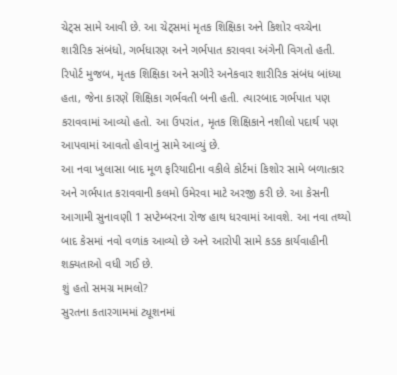ચેટ્સ સામે આવી છે. આ ચેટ્સમાં મૃતક શિક્ષિકા અને કિશોર વચ્ચેના શારીરિક સંબંધો, ગર્ભધારણ અને ગર્ભપાત કરાવવા અંગેની વિગતો હતી.
રિપોર્ટ મુજબ, મૃતક શિક્ષિકા અને સગીરે અનેકવાર શારીરિક સંબંધ બાંધ્યા હતા, જેના કારણે શિક્ષિકા ગર્ભવતી બની હતી. ત્યારબાદ ગર્ભપાત પણ કરાવવામાં આવ્યો હતો. આ ઉપરાંત, મૃતક શિક્ષિકાને નશીલો પદાર્થ પણ આપવામાં આવતો હોવાનું સામે આવ્યું છે.
આ નવા ખુલાસા બાદ મૂળ ફરિયાદીના વકીલે કોર્ટમાં કિશોર સામે બળાત્કાર અને ગર્ભપાત કરાવવાની કલમો ઉમેરવા માટે અરજી કરી છે. આ કેસની આગામી સુનાવણી 1 સપ્ટેમ્બરના રોજ હાથ ધરવામાં આવશે. આ નવા તથ્યો બાદ કેસમાં નવો વળાંક આવ્યો છે અને આરોપી સામે કડક કાર્યવાહીની શક્યતાઓ વધી ગઈ છે.
શું હતો સમગ્ર મામલો?
સુરતના કતારગામમાં ટ્યૂશનમાં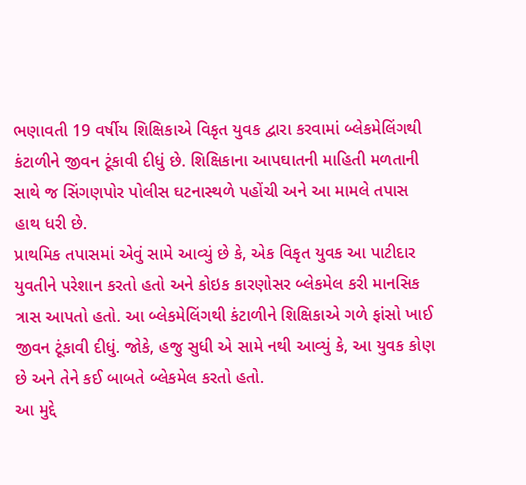ભણાવતી 19 વર્ષીય શિક્ષિકાએ વિકૃત યુવક દ્વારા કરવામાં બ્લેકમેલિંગથી કંટાળીને જીવન ટૂંકાવી દીધું છે. શિક્ષિકાના આપઘાતની માહિતી મળતાની સાથે જ સિંગણપોર પોલીસ ઘટનાસ્થળે પહોંચી અને આ મામલે તપાસ હાથ ધરી છે.
પ્રાથમિક તપાસમાં એવું સામે આવ્યું છે કે, એક વિકૃત યુવક આ પાટીદાર યુવતીને પરેશાન કરતો હતો અને કોઇક કારણોસર બ્લેકમેલ કરી માનસિક ત્રાસ આપતો હતો. આ બ્લેકમેલિંગથી કંટાળીને શિક્ષિકાએ ગળે ફાંસો ખાઈ જીવન ટૂંકાવી દીધું. જોકે, હજુ સુધી એ સામે નથી આવ્યું કે, આ યુવક કોણ છે અને તેને કઈ બાબતે બ્લેકમેલ કરતો હતો.
આ મુદ્દે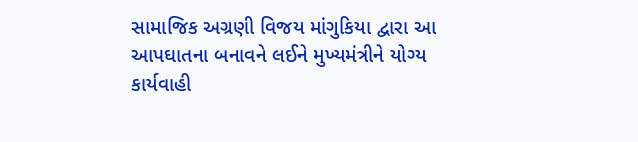સામાજિક અગ્રણી વિજય માંગુકિયા દ્વારા આ આપઘાતના બનાવને લઈને મુખ્યમંત્રીને યોગ્ય કાર્યવાહી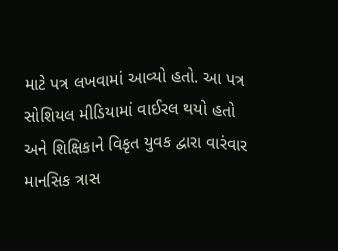માટે પત્ર લખવામાં આવ્યો હતો. આ પત્ર સોશિયલ મીડિયામાં વાઈરલ થયો હતો અને શિક્ષિકાને વિકૃત યુવક દ્વારા વારંવાર માનસિક ત્રાસ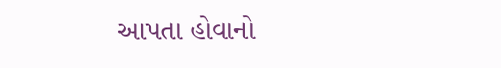આપતા હોવાનો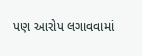પણ આરોપ લગાવવામાં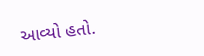આવ્યો હતો.